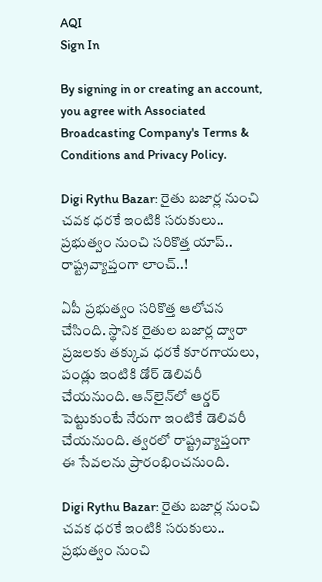AQI
Sign In

By signing in or creating an account, you agree with Associated Broadcasting Company's Terms & Conditions and Privacy Policy.

Digi Rythu Bazar: రైతు బజార్ల నుంచి చవక ధరకే ఇంటికి సరుకులు.. ప్రభుత్వం నుంచి సరికొత్త యాప్.. రాష్ట్రవ్యాప్తంగా లాంచ్..!

ఏపీ ప్రభుత్వం సరికొత్త ఆలోచన చేసింది. స్థానిక రైతుల బజార్ల ద్వారా ప్రజలకు తక్కువ ధరకే కూరగాయలు, పండ్లు ఇంటికి డోర్ డెలివరీ చేయనుంది. ఆన్‌లైన్‌లో ఆర్డర్ పెట్టుకుంటే నేరుగా ఇంటికే డెలివరీ చేయనుంది. త్వరలో రాష్ట్రవ్యాప్తంగా ఈ సేవలను ప్రారంభించనుంది.

Digi Rythu Bazar: రైతు బజార్ల నుంచి చవక ధరకే ఇంటికి సరుకులు.. ప్రభుత్వం నుంచి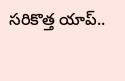సరికొత్త యాప్..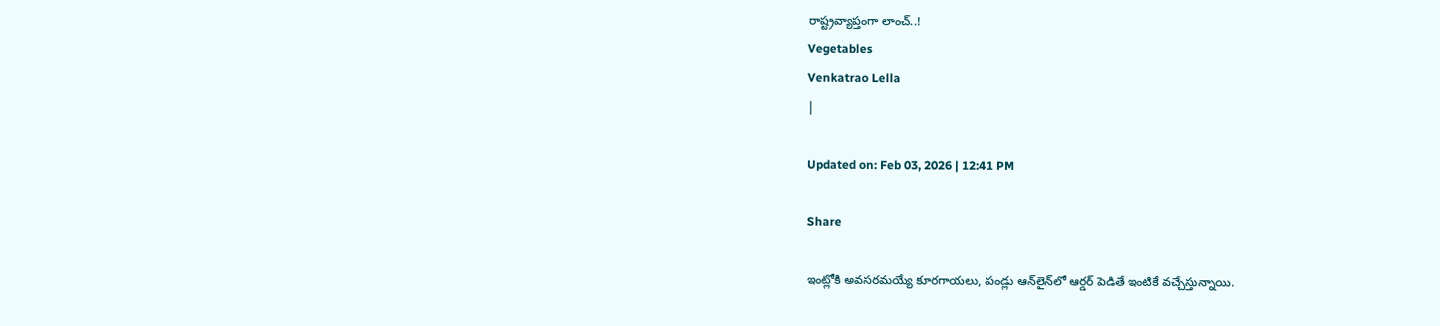రాష్ట్రవ్యాప్తంగా లాంచ్..!
Vegetables
Venkatrao Lella
|

Updated on: Feb 03, 2026 | 12:41 PM

Share

ఇంట్లోకి అవసరమయ్యే కూరగాయలు, పండ్లు ఆన్‌లైన్‌లో ఆర్డర్ పెడితే ఇంటికే వచ్చేస్తున్నాయి.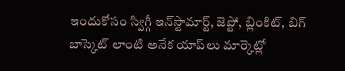ఇందుకోసం స్విగ్గీ ఇన్‌స్టామార్ట్, జెప్టో, బ్లింకిట్, బిగ్ బాస్కెట్ లాంటి అనేక యాప్‌లు మార్కెట్లో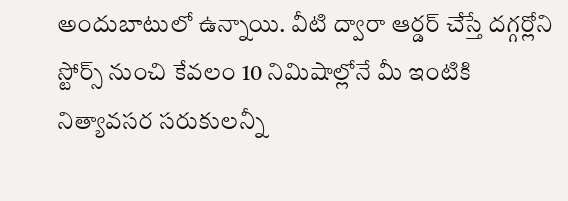అందుబాటులో ఉన్నాయి. వీటి ద్వారా ఆర్డర్ చేస్తే దగ్గర్లోని స్టోర్స్ నుంచి కేవలం 10 నిమిషాల్లోనే మీ ఇంటికి నిత్యావసర సరుకులన్నీ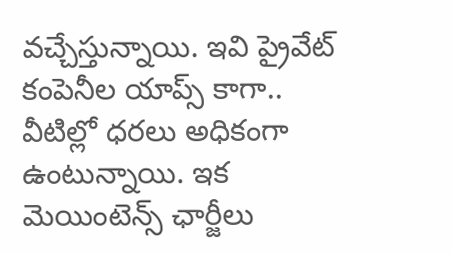వచ్చేస్తున్నాయి. ఇవి ప్రైవేట్ కంపెనీల యాప్స్ కాగా.. వీటిల్లో ధరలు అధికంగా ఉంటున్నాయి. ఇక మెయింటెన్స్ ఛార్జీలు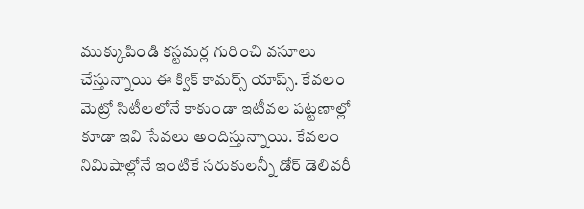ముక్కుపిండి కస్టమర్ల గురించి వసూలు చేస్తున్నాయి ఈ క్విక్ కామర్స్ యాప్స్. కేవలం మెట్రో సిటీలలోనే కాకుండా ఇటీవల పట్టణాల్లో కూడా ఇవి సేవలు అందిస్తున్నాయి. కేవలం నిమిషాల్లోనే ఇంటికే సరుకులన్నీ డోర్ డెలివరీ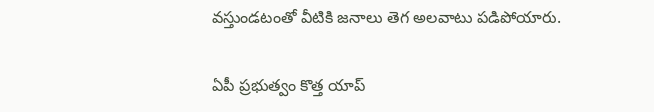వస్తుండటంతో వీటికి జనాలు తెగ అలవాటు పడిపోయారు.

ఏపీ ప్రభుత్వం కొత్త యాప్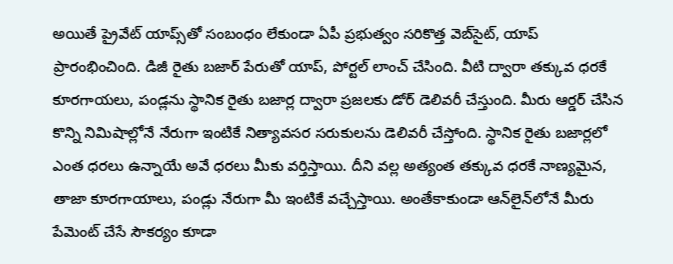అయితే ప్రైవేట్ యాప్స్‌తో సంబంధం లేకుండా ఏపీ ప్రభుత్వం సరికొత్త వెబ్‌సైట్, యాప్ ప్రారంభించింది. డిజీ రైతు బజార్ పేరుతో యాప్, పోర్టల్ లాంచ్ చేసింది. వీటి ద్వారా తక్కువ ధరకే కూరగాయలు, పండ్లను స్థానిక రైతు బజార్ల ద్వారా ప్రజలకు డోర్ డెలివరీ చేస్తుంది. మీరు ఆర్డర్ చేసిన కొన్ని నిమిషాల్లోనే నేరుగా ఇంటికే నిత్యావసర సరుకులను డెలివరీ చేస్తోంది. స్థానిక రైతు బజార్లలో ఎంత ధరలు ఉన్నాయే అవే ధరలు మీకు వర్తిస్తాయి. దీని వల్ల అత్యంత తక్కువ ధరకే నాణ్యమైన, తాజా కూరగాయాలు, పండ్లు నేరుగా మీ ఇంటికే వచ్చేస్తాయి. అంతేకాకుండా ఆన్‌లైన్‌లోనే మీరు పేమెంట్ చేసే సౌకర్యం కూడా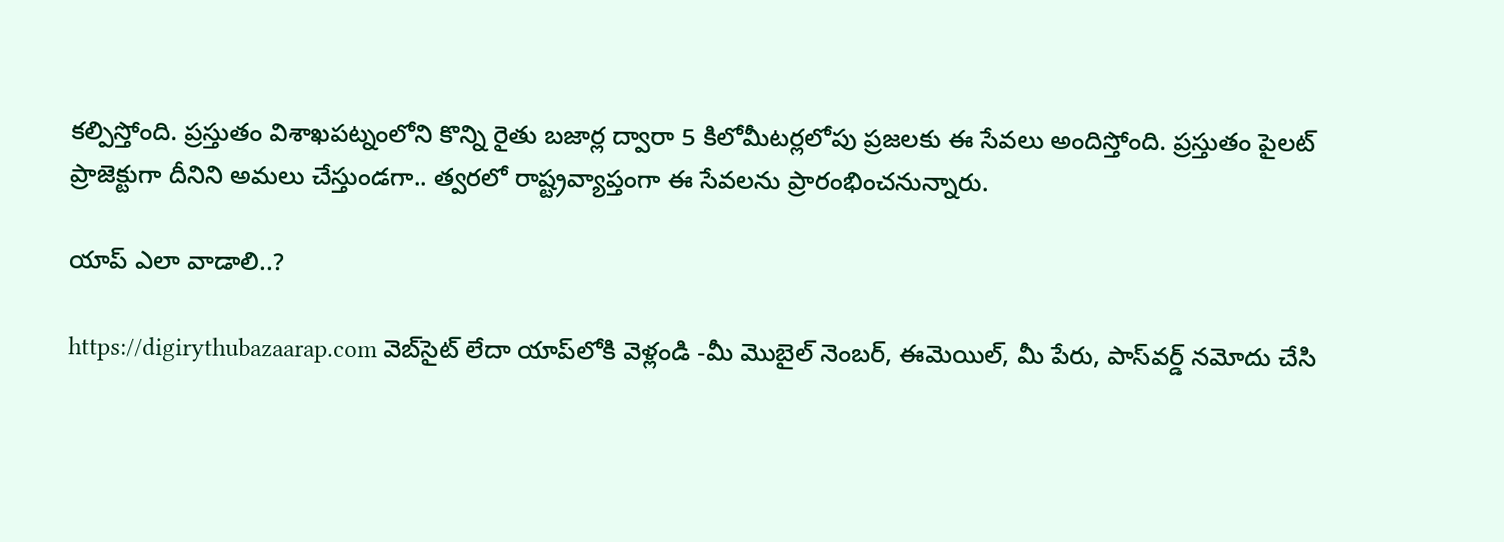కల్పిస్తోంది. ప్రస్తుతం విశాఖపట్నంలోని కొన్ని రైతు బజార్ల ద్వారా 5 కిలోమీటర్లలోపు ప్రజలకు ఈ సేవలు అందిస్తోంది. ప్రస్తుతం పైలట్ ప్రాజెక్టుగా దీనిని అమలు చేస్తుండగా.. త్వరలో రాష్ట్రవ్యాప్తంగా ఈ సేవలను ప్రారంభించనున్నారు.

యాప్ ఎలా వాడాలి..?

https://digirythubazaarap.com వెబ్‌సైట్ లేదా యాప్‌లోకి వెళ్లండి -మీ మొబైల్ నెంబర్‌, ఈమెయిల్, మీ పేరు, పాస్‌వర్డ్ నమోదు చేసి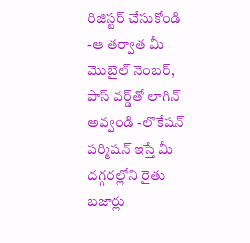రిజిస్టర్ చేసుకోండి -ఆ తర్వాత మీ మొబైల్ నెంబర్, పాస్ వర్డ్‌తో లాగిన్ అవ్వండి -లొకేషన్ పర్మిషన్ ఇస్తే మీ దగ్గరల్లోని రైతు బజార్లు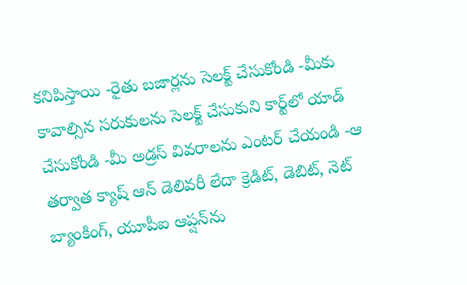కనిపిస్తాయి -రైతు బజార్లను సెలక్ట్ చేసుకోండి -మీకు కావాల్సిన సరుకులను సెలక్ట్ చేసుకుని కార్ట్‌లో యాడ్ చేసుకోండి -మీ అడ్రస్ వివరాలను ఎంటర్ చేయండి -ఆ తర్వాత క్యాష్ ఆన్ డెలివరీ లేదా క్రెడిట్, డెబిట్, నెట్ బ్యాంకింగ్, యూపీఐ ఆప్షన్‌ను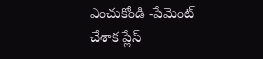ఎంచుకోండి -పేమెంట్ చేశాక ప్లేస్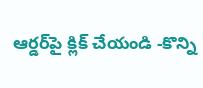ఆర్డర్‌పై క్లిక్ చేయండి -కొన్ని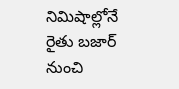నిమిషాల్లోనే రైతు బజార్ నుంచి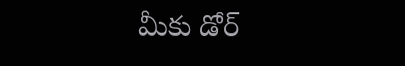మీకు డోర్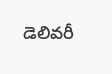డెలివరీ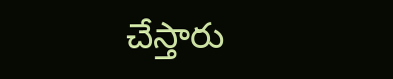చేస్తారు